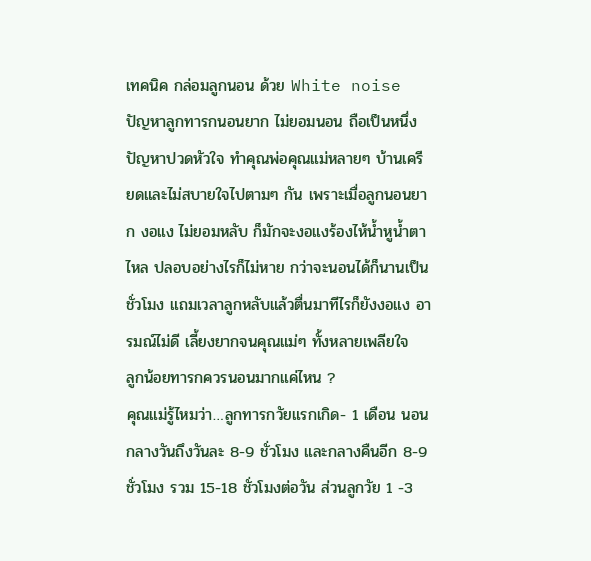เทคนิค กล่อมลูกนอน ด้วย White noise
ปัญหาลูกทารกนอนยาก ไม่ยอมนอน ถือเป็นหนึ่งปัญหาปวดหัวใจ ทำคุณพ่อคุณแม่หลายๆ บ้านเครียดและไม่สบายใจไปตามๆ กัน เพราะเมื่อลูกนอนยาก งอแง ไม่ยอมหลับ ก็มักจะงอแงร้องไห้น้ำหูน้ำตาไหล ปลอบอย่างไรก็ไม่หาย กว่าจะนอนได้ก็นานเป็นชั่วโมง แถมเวลาลูกหลับแล้วตื่นมาทีไรก็ยังงอแง อารมณ์ไม่ดี เลี้ยงยากจนคุณแม่ๆ ทั้งหลายเพลียใจ
ลูกน้อยทารกควรนอนมากแค่ไหน ?
คุณแม่รู้ไหมว่า…ลูกทารกวัยแรกเกิด- 1 เดือน นอนกลางวันถึงวันละ 8-9 ชั่วโมง และกลางคืนอีก 8-9 ชั่วโมง รวม 15-18 ชั่วโมงต่อวัน ส่วนลูกวัย 1 -3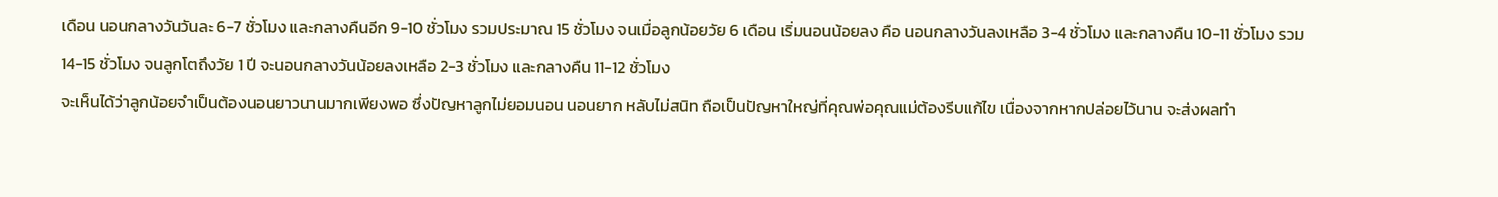เดือน นอนกลางวันวันละ 6-7 ชั่วโมง และกลางคืนอีก 9-10 ชั่วโมง รวมประมาณ 15 ชั่วโมง จนเมื่อลูกน้อยวัย 6 เดือน เริ่มนอนน้อยลง คือ นอนกลางวันลงเหลือ 3-4 ชั่วโมง และกลางคืน 10-11 ชั่วโมง รวม 14-15 ชั่วโมง จนลูกโตถึงวัย 1 ปี จะนอนกลางวันน้อยลงเหลือ 2-3 ชั่วโมง และกลางคืน 11-12 ชั่วโมง
จะเห็นได้ว่าลูกน้อยจำเป็นต้องนอนยาวนานมากเพียงพอ ซึ่งปัญหาลูกไม่ยอมนอน นอนยาก หลับไม่สนิท ถือเป็นปัญหาใหญ่ที่คุณพ่อคุณแม่ต้องรีบแก้ไข เนื่องจากหากปล่อยไว้นาน จะส่งผลทำ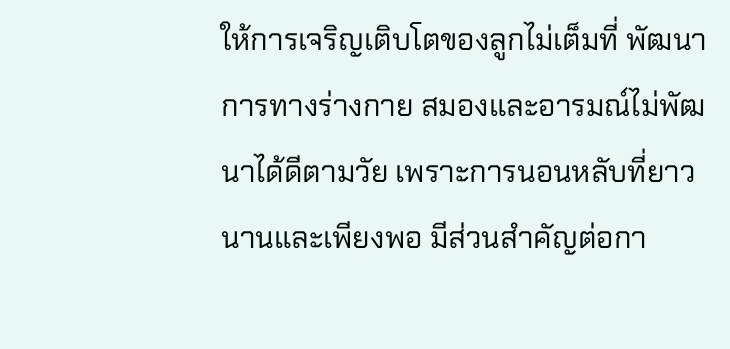ให้การเจริญเติบโตของลูกไม่เต็มที่ พัฒนาการทางร่างกาย สมองและอารมณ์ไม่พัฒนาได้ดีตามวัย เพราะการนอนหลับที่ยาวนานและเพียงพอ มีส่วนสำคัญต่อกา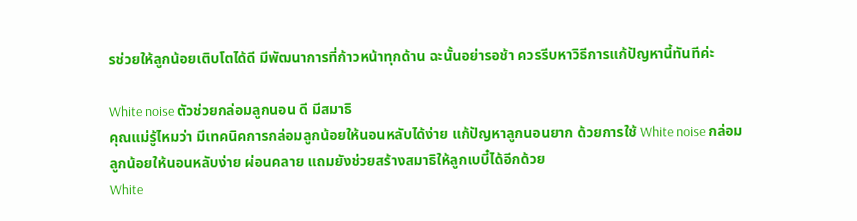รช่วยให้ลูกน้อยเติบโตได้ดี มีพัฒนาการที่ก้าวหน้าทุกด้าน ฉะนั้นอย่ารอช้า ควรรีบหาวิธีการแก้ปัญหานี้ทันทีค่ะ

White noise ตัวช่วยกล่อมลูกนอน ดี มีสมาธิ
คุณแม่รู้ไหมว่า มีเทคนิคการกล่อมลูกน้อยให้นอนหลับได้ง่าย แก้ปัญหาลูกนอนยาก ด้วยการใช้ White noise กล่อมลูกน้อยให้นอนหลับง่าย ผ่อนคลาย แถมยังช่วยสร้างสมาธิให้ลูกเบบี๋ได้อีกด้วย
White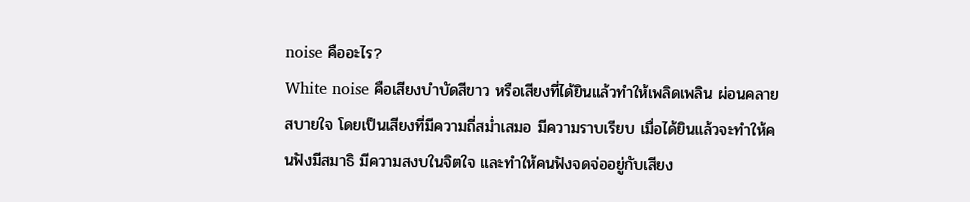noise คืออะไร?
White noise คือเสียงบำบัดสีขาว หรือเสียงที่ได้ยินแล้วทำให้เพลิดเพลิน ผ่อนคลาย สบายใจ โดยเป็นเสียงที่มีความถี่สม่ำเสมอ มีความราบเรียบ เมื่อได้ยินแล้วจะทำให้คนฟังมีสมาธิ มีความสงบในจิตใจ และทำให้คนฟังจดจ่ออยู่กับเสียง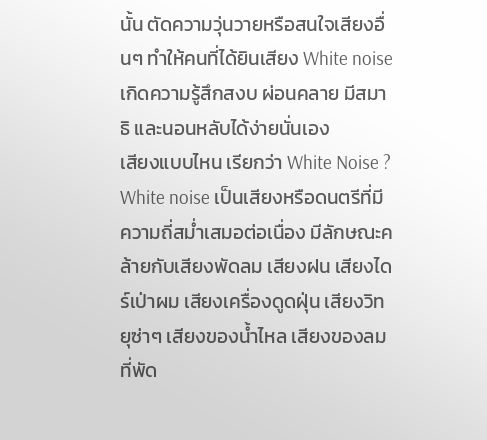นั้น ตัดความวุ่นวายหรือสนใจเสียงอื่นๆ ทำให้คนที่ได้ยินเสียง White noise เกิดความรู้สึกสงบ ผ่อนคลาย มีสมาธิ และนอนหลับได้ง่ายนั่นเอง
เสียงแบบไหน เรียกว่า White Noise ?
White noise เป็นเสียงหรือดนตรีที่มีความถี่สม่ำเสมอต่อเนื่อง มีลักษณะคล้ายกับเสียงพัดลม เสียงฝน เสียงไดร์เป่าผม เสียงเครื่องดูดฝุ่น เสียงวิทยุซ่าๆ เสียงของน้ำไหล เสียงของลมที่พัด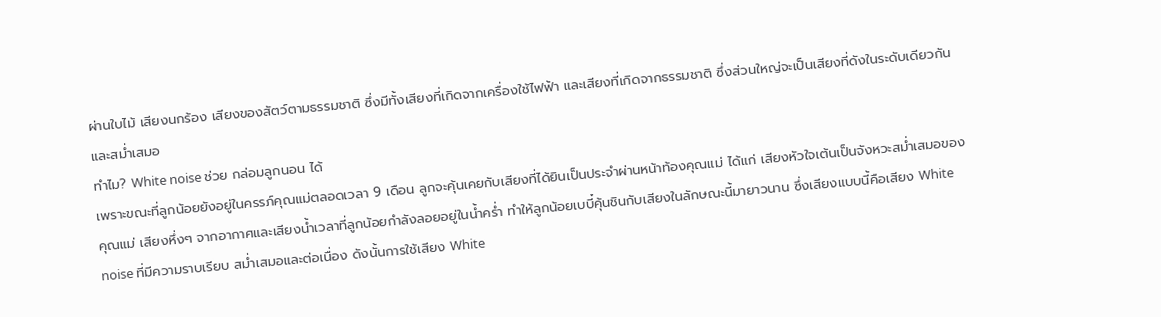ผ่านใบไม้ เสียงนกร้อง เสียงของสัตว์ตามธรรมชาติ ซึ่งมีทั้งเสียงที่เกิดจากเครื่องใช้ไฟฟ้า และเสียงที่เกิดจากธรรมชาติ ซึ่งส่วนใหญ่จะเป็นเสียงที่ดังในระดับเดียวกันและสม่ำเสมอ
ทำไม? White noise ช่วย กล่อมลูกนอน ได้
เพราะขณะที่ลูกน้อยยังอยู่ในครรภ์คุณแม่ตลอดเวลา 9 เดือน ลูกจะคุ้นเคยกับเสียงที่ได้ยินเป็นประจำผ่านหน้าท้องคุณแม่ ได้แก่ เสียงหัวใจเต้นเป็นจังหวะสม่ำเสมอของคุณแม่ เสียงหึ่งๆ จากอากาศและเสียงน้ำเวลาที่ลูกน้อยกำลังลอยอยู่ในน้ำคร่ำ ทำให้ลูกน้อยเบบี๋คุ้นชินกับเสียงในลักษณะนี้มายาวนาน ซึ่งเสียงแบบนี้คือเสียง White noise ที่มีความราบเรียบ สม่ำเสมอและต่อเนื่อง ดังนั้นการใช้เสียง White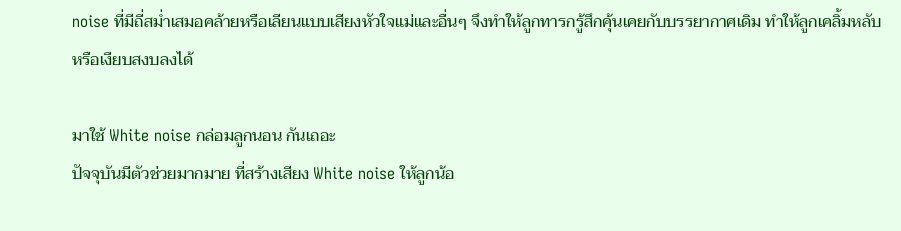noise ที่มีถี่สม่ำเสมอคล้ายหรือเลียนแบบเสียงหัวใจแม่และอื่นๆ จึงทำให้ลูกทารกรู้สึกคุ้นเคยกับบรรยากาศเดิม ทำให้ลูกเคลิ้มหลับหรือเงียบสงบลงได้

มาใช้ White noise กล่อมลูกนอน กันเถอะ
ปัจจุบันมีตัวช่วยมากมาย ที่สร้างเสียง White noise ให้ลูกน้อ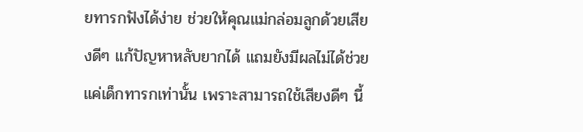ยทารกฟังได้ง่าย ช่วยให้คุณแม่กล่อมลูกด้วยเสียงดีๆ แก้ปัญหาหลับยากได้ แถมยังมีผลไม่ได้ช่วยแค่เด็กทารกเท่านั้น เพราะสามารถใช้เสียงดีๆ นี้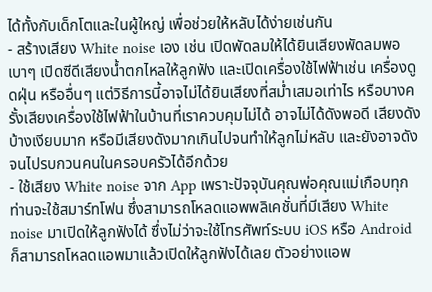ได้ทั้งกับเด็กโตและในผู้ใหญ่ เพื่อช่วยให้หลับได้ง่ายเช่นกัน
- สร้างเสียง White noise เอง เช่น เปิดพัดลมให้ได้ยินเสียงพัดลมพอเบาๆ เปิดซีดีเสียงน้ำตกไหลให้ลูกฟัง และเปิดเครื่องใช้ไฟฟ้าเช่น เครื่องดูดฝุ่น หรืออื่นๆ แต่วิธีการนี้อาจไม่ได้ยินเสียงที่สม่ำเสมอเท่าไร หรือบางครั้งเสียงเครื่องใช้ไฟฟ้าในบ้านที่เราควบคุมไม่ได้ อาจไม่ได้ดังพอดี เสียงดังบ้างเงียบมาก หรือมีเสียงดังมากเกินไปจนทำให้ลูกไม่หลับ และยังอาจดังจนไปรบกวนคนในครอบครัวได้อีกด้วย
- ใช้เสียง White noise จาก App เพราะปัจจุบันคุณพ่อคุณแม่เกือบทุกท่านจะใช้สมาร์ทโฟน ซึ่งสามารถโหลดแอพพลิเคชั่นที่มีเสียง White noise มาเปิดให้ลูกฟังได้ ซึ่งไม่ว่าจะใช้โทรศัพท์ระบบ iOS หรือ Android ก็สามารถโหลดแอพมาแล้วเปิดให้ลูกฟังได้เลย ตัวอย่างแอพ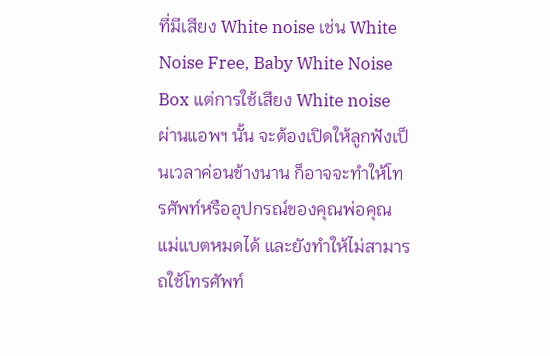ที่มีเสียง White noise เช่น White Noise Free, Baby White Noise Box แต่การใช้เสียง White noise ผ่านแอพฯ นั้น จะต้องเปิดให้ลูกฟังเป็นเวลาค่อนข้างนาน ก็อาจจะทำให้โทรศัพท์หรืออุปกรณ์ของคุณพ่อคุณแม่แบตหมดได้ และยังทำให้ไม่สามารถใช้โทรศัพท์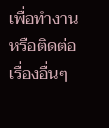เพื่อทำงานหรือติดต่อเรื่องอื่นๆ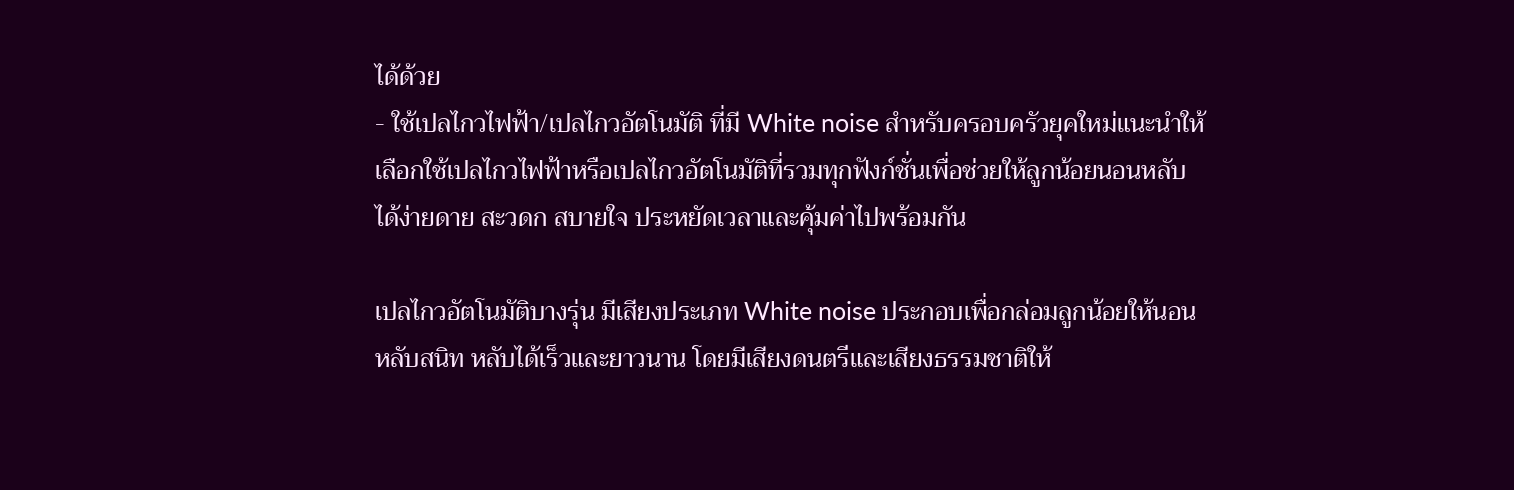ได้ด้วย
- ใช้เปลไกวไฟฟ้า/เปลไกวอัตโนมัติ ที่มี White noise สำหรับครอบครัวยุคใหม่แนะนำให้เลือกใช้เปลไกวไฟฟ้าหรือเปลไกวอัตโนมัติที่รวมทุกฟังก์ชั่นเพื่อช่วยให้ลูกน้อยนอนหลับได้ง่ายดาย สะวดก สบายใจ ประหยัดเวลาและคุ้มค่าไปพร้อมกัน

เปลไกวอัตโนมัติบางรุ่น มีเสียงประเภท White noise ประกอบเพื่อกล่อมลูกน้อยให้นอนหลับสนิท หลับได้เร็วและยาวนาน โดยมีเสียงดนตรีและเสียงธรรมชาติให้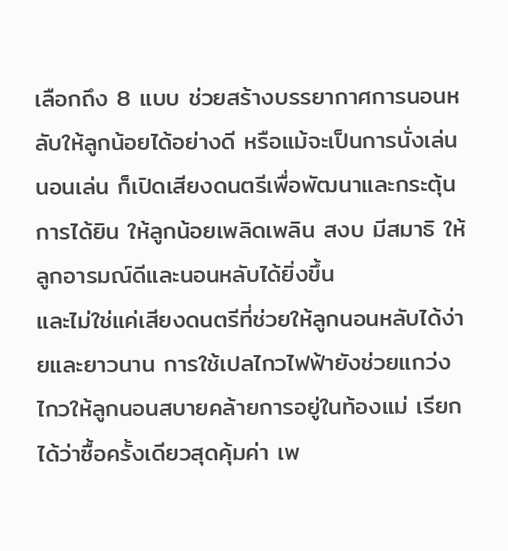เลือกถึง 8 แบบ ช่วยสร้างบรรยากาศการนอนหลับให้ลูกน้อยได้อย่างดี หรือแม้จะเป็นการนั่งเล่นนอนเล่น ก็เปิดเสียงดนตรีเพื่อพัฒนาและกระตุ้นการได้ยิน ให้ลูกน้อยเพลิดเพลิน สงบ มีสมาธิ ให้ลูกอารมณ์ดีและนอนหลับได้ยิ่งขึ้น
และไม่ใช่แค่เสียงดนตรีที่ช่วยให้ลูกนอนหลับได้ง่ายและยาวนาน การใช้เปลไกวไฟฟ้ายังช่วยแกว่งไกวให้ลูกนอนสบายคล้ายการอยู่ในท้องแม่ เรียกได้ว่าซื้อครั้งเดียวสุดคุ้มค่า เพ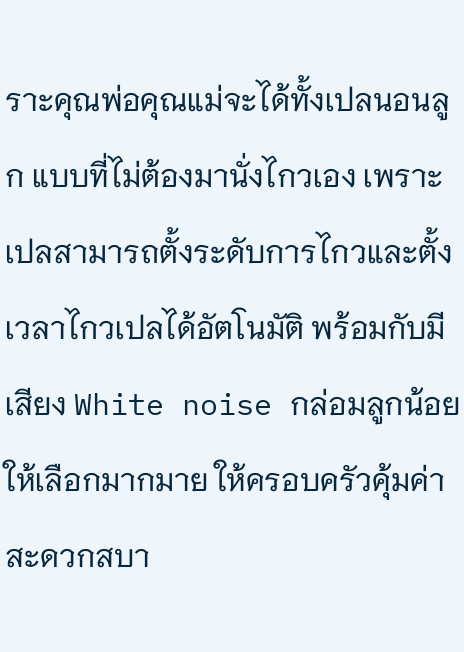ราะคุณพ่อคุณแม่จะได้ทั้งเปลนอนลูก แบบที่ไม่ต้องมานั่งไกวเอง เพราะเปลสามารถตั้งระดับการไกวและตั้งเวลาไกวเปลได้อัตโนมัติ พร้อมกับมีเสียง White noise กล่อมลูกน้อยให้เลือกมากมาย ให้ครอบครัวคุ้มค่าสะดวกสบา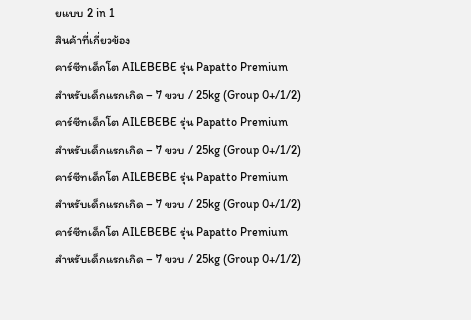ยแบบ 2 in 1
สินค้าที่เกี่ยวข้อง
คาร์ซีทเด็กโต AILEBEBE รุ่น Papatto Premium
สำหรับเด็กแรกเกิด – 7 ขวบ / 25kg (Group 0+/1/2)
คาร์ซีทเด็กโต AILEBEBE รุ่น Papatto Premium
สำหรับเด็กแรกเกิด – 7 ขวบ / 25kg (Group 0+/1/2)
คาร์ซีทเด็กโต AILEBEBE รุ่น Papatto Premium
สำหรับเด็กแรกเกิด – 7 ขวบ / 25kg (Group 0+/1/2)
คาร์ซีทเด็กโต AILEBEBE รุ่น Papatto Premium
สำหรับเด็กแรกเกิด – 7 ขวบ / 25kg (Group 0+/1/2)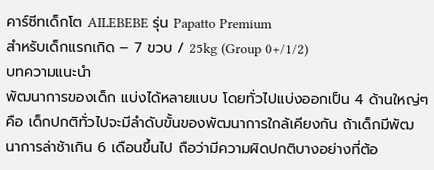คาร์ซีทเด็กโต AILEBEBE รุ่น Papatto Premium
สำหรับเด็กแรกเกิด – 7 ขวบ / 25kg (Group 0+/1/2)
บทความแนะนำ
พัฒนาการของเด็ก แบ่งได้หลายแบบ โดยทั่วไปแบ่งออกเป็น 4 ด้านใหญ่ๆ คือ เด็กปกติทั่วไปจะมีลำดับขั้นของพัฒนาการใกล้เคียงกัน ถ้าเด็กมีพัฒนาการล่าช้าเกิน 6 เดือนขึ้นไป ถือว่ามีความผิดปกติบางอย่างที่ต้อ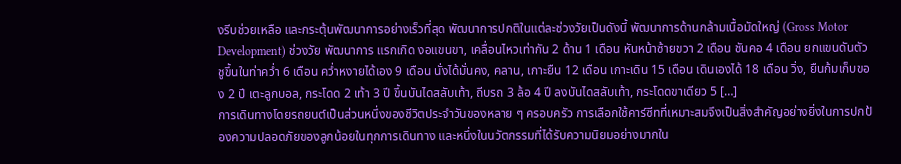งรีบช่วยเหลือ และกระตุ้นพัฒนาการอย่างเร็วที่สุด พัฒนาการปกติในแต่ละช่วงวัยเป็นดังนี้ พัฒนาการด้านกล้ามเนื้อมัดใหญ่ (Gross Motor Development) ช่วงวัย พัฒนาการ แรกเกิด งอแขนขา, เคลื่อนไหวเท่ากัน 2 ด้าน 1 เดือน หันหน้าซ้ายขวา 2 เดือน ชันคอ 4 เดือน ยกแขนดันตัวชูขึ้นในท่าคว่ำ 6 เดือน คว่ำหงายได้เอง 9 เดือน นั่งได้มั่นคง, คลาน, เกาะยืน 12 เดือน เกาะเดิน 15 เดือน เดินเองได้ 18 เดือน วิ่ง, ยืนก้มเก็บของ 2 ปี เตะลูกบอล, กระโดด 2 เท้า 3 ปี ขึ้นบันไดสลับเท้า, ถีบรถ 3 ล้อ 4 ปี ลงบันไดสลับเท้า, กระโดดขาเดียว 5 […]
การเดินทางโดยรถยนต์เป็นส่วนหนึ่งของชีวิตประจำวันของหลาย ๆ ครอบครัว การเลือกใช้คาร์ซีทที่เหมาะสมจึงเป็นสิ่งสำคัญอย่างยิ่งในการปกป้องความปลอดภัยของลูกน้อยในทุกการเดินทาง และหนึ่งในนวัตกรรมที่ได้รับความนิยมอย่างมากใน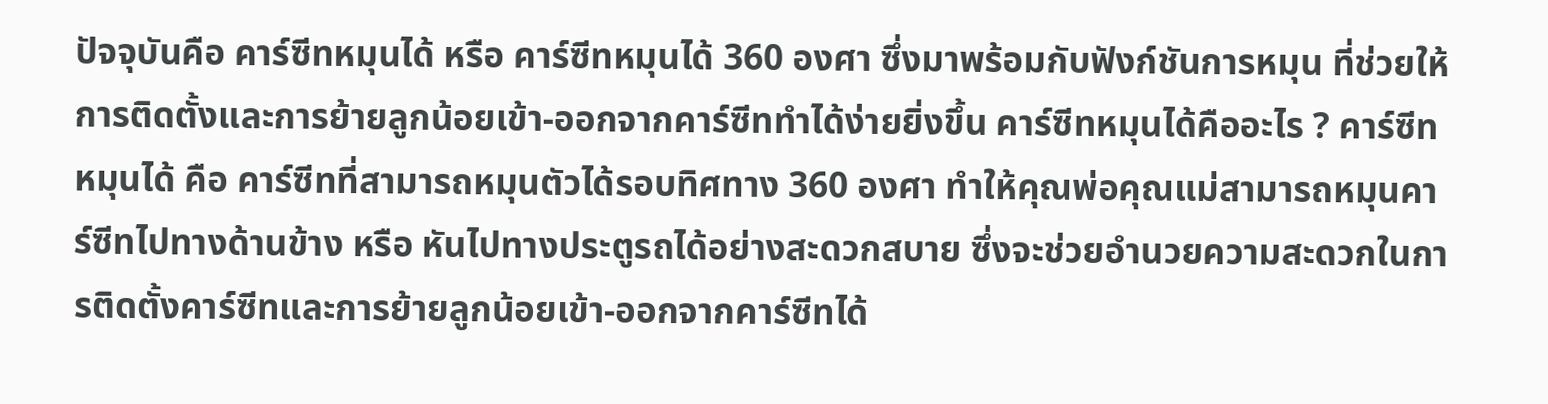ปัจจุบันคือ คาร์ซีทหมุนได้ หรือ คาร์ซีทหมุนได้ 360 องศา ซึ่งมาพร้อมกับฟังก์ชันการหมุน ที่ช่วยให้การติดตั้งและการย้ายลูกน้อยเข้า-ออกจากคาร์ซีททำได้ง่ายยิ่งขึ้น คาร์ซีทหมุนได้คืออะไร ? คาร์ซีทหมุนได้ คือ คาร์ซีทที่สามารถหมุนตัวได้รอบทิศทาง 360 องศา ทำให้คุณพ่อคุณแม่สามารถหมุนคาร์ซีทไปทางด้านข้าง หรือ หันไปทางประตูรถได้อย่างสะดวกสบาย ซึ่งจะช่วยอำนวยความสะดวกในการติดตั้งคาร์ซีทและการย้ายลูกน้อยเข้า-ออกจากคาร์ซีทได้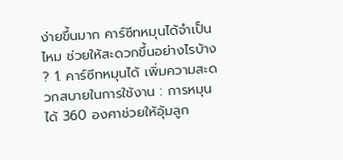ง่ายขึ้นมาก คาร์ซีทหมุนได้จำเป็นไหม ช่วยให้สะดวกขึ้นอย่างไรบ้าง ? 1. คาร์ซีทหมุนได้ เพิ่มความสะดวกสบายในการใช้งาน : การหมุนได้ 360 องศาช่วยให้อุ้มลูก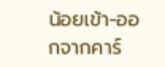น้อยเข้า-ออกจากคาร์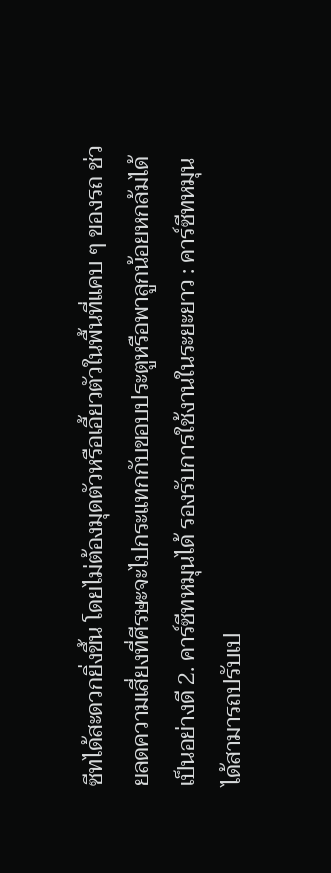ซีทได้สะดวกยิ่งขึ้น โดยไม่ต้องมุดตัวหรือเอี้ยวตัวในพื้นที่แคบ ๆ ของรถ ช่วยลดความเสี่ยงที่ศีรษะจะไปกระแทกกับขอบประตูหรือพาลูกน้อยหกล้มได้เป็นอย่างดี 2. คาร์ซีทหมุนได้ รองรับการใช้งานในระยะยาว : คาร์ซีทหมุนได้สามารถปรับเป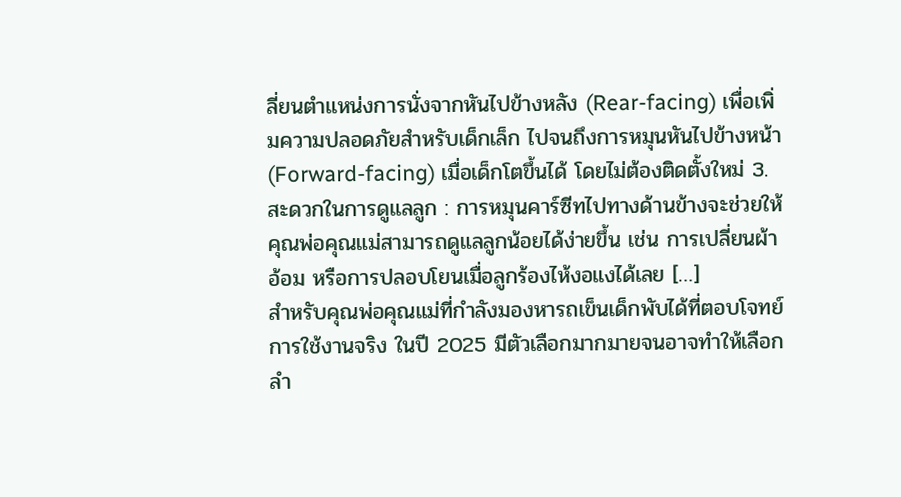ลี่ยนตำแหน่งการนั่งจากหันไปข้างหลัง (Rear-facing) เพื่อเพิ่มความปลอดภัยสำหรับเด็กเล็ก ไปจนถึงการหมุนหันไปข้างหน้า (Forward-facing) เมื่อเด็กโตขึ้นได้ โดยไม่ต้องติดตั้งใหม่ 3. สะดวกในการดูแลลูก : การหมุนคาร์ซีทไปทางด้านข้างจะช่วยให้คุณพ่อคุณแม่สามารถดูแลลูกน้อยได้ง่ายขึ้น เช่น การเปลี่ยนผ้าอ้อม หรือการปลอบโยนเมื่อลูกร้องไห้งอแงได้เลย […]
สำหรับคุณพ่อคุณแม่ที่กำลังมองหารถเข็นเด็กพับได้ที่ตอบโจทย์การใช้งานจริง ในปี 2025 มีตัวเลือกมากมายจนอาจทำให้เลือกลำ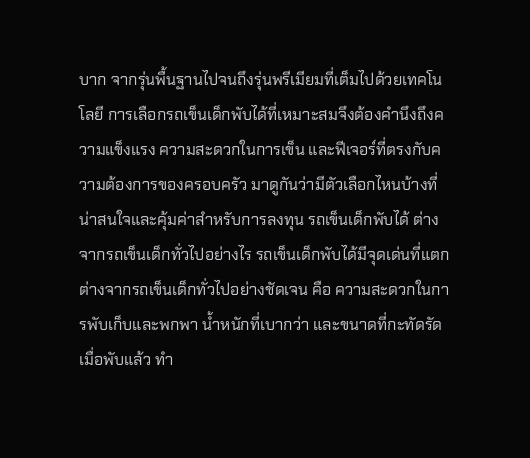บาก จากรุ่นพื้นฐานไปจนถึงรุ่นพรีเมียมที่เต็มไปด้วยเทคโนโลยี การเลือกรถเข็นเด็กพับได้ที่เหมาะสมจึงต้องคำนึงถึงความแข็งแรง ความสะดวกในการเข็น และฟีเจอร์ที่ตรงกับความต้องการของครอบครัว มาดูกันว่ามีตัวเลือกไหนบ้างที่น่าสนใจและคุ้มค่าสำหรับการลงทุน รถเข็นเด็กพับได้ ต่างจากรถเข็นเด็กทั่วไปอย่างไร รถเข็นเด็กพับได้มีจุดเด่นที่แตกต่างจากรถเข็นเด็กทั่วไปอย่างชัดเจน คือ ความสะดวกในการพับเก็บและพกพา น้ำหนักที่เบากว่า และขนาดที่กะทัดรัดเมื่อพับแล้ว ทำ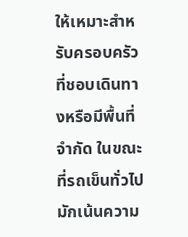ให้เหมาะสำหรับครอบครัวที่ชอบเดินทางหรือมีพื้นที่จำกัด ในขณะที่รถเข็นทั่วไปมักเน้นความ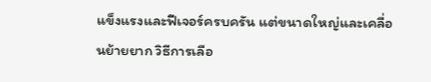แข็งแรงและฟีเจอร์ครบครัน แต่ขนาดใหญ่และเคลื่อนย้ายยาก วิธีการเลือ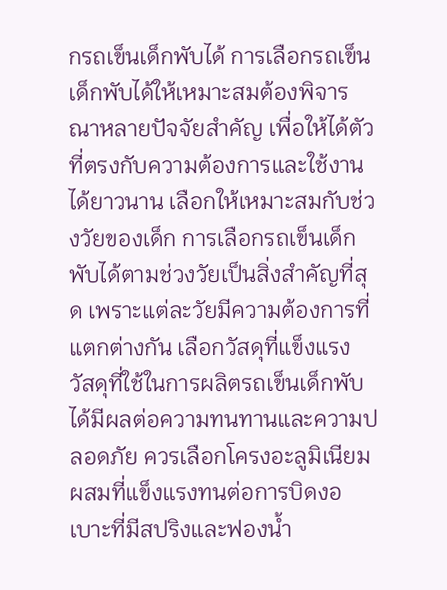กรถเข็นเด็กพับได้ การเลือกรถเข็นเด็กพับได้ให้เหมาะสมต้องพิจารณาหลายปัจจัยสำคัญ เพื่อให้ได้ตัวที่ตรงกับความต้องการและใช้งานได้ยาวนาน เลือกให้เหมาะสมกับช่วงวัยของเด็ก การเลือกรถเข็นเด็กพับได้ตามช่วงวัยเป็นสิ่งสำคัญที่สุด เพราะแต่ละวัยมีความต้องการที่แตกต่างกัน เลือกวัสดุที่แข็งแรง วัสดุที่ใช้ในการผลิตรถเข็นเด็กพับได้มีผลต่อความทนทานและความปลอดภัย ควรเลือกโครงอะลูมิเนียมผสมที่แข็งแรงทนต่อการบิดงอ เบาะที่มีสปริงและฟองน้ำ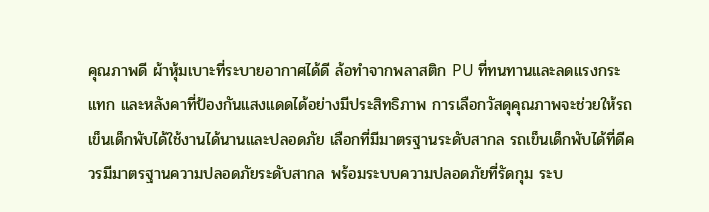คุณภาพดี ผ้าหุ้มเบาะที่ระบายอากาศได้ดี ล้อทำจากพลาสติก PU ที่ทนทานและลดแรงกระแทก และหลังคาที่ป้องกันแสงแดดได้อย่างมีประสิทธิภาพ การเลือกวัสดุคุณภาพจะช่วยให้รถเข็นเด็กพับได้ใช้งานได้นานและปลอดภัย เลือกที่มีมาตรฐานระดับสากล รถเข็นเด็กพับได้ที่ดีควรมีมาตรฐานความปลอดภัยระดับสากล พร้อมระบบความปลอดภัยที่รัดกุม ระบ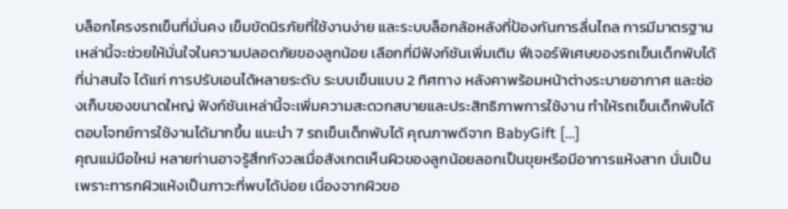บล็อกโครงรถเข็นที่มั่นคง เข็มขัดนิรภัยที่ใช้งานง่าย และระบบล็อกล้อหลังที่ป้องกันการลื่นไถล การมีมาตรฐานเหล่านี้จะช่วยให้มั่นใจในความปลอดภัยของลูกน้อย เลือกที่มีฟังก์ชันเพิ่มเติม ฟีเจอร์พิเศษของรถเข็นเด็กพับได้ที่น่าสนใจ ได้แก่ การปรับเอนได้หลายระดับ ระบบเข็นแบบ 2 ทิศทาง หลังคาพร้อมหน้าต่างระบายอากาศ และช่องเก็บของขนาดใหญ่ ฟังก์ชันเหล่านี้จะเพิ่มความสะดวกสบายและประสิทธิภาพการใช้งาน ทำให้รถเข็นเด็กพับได้ตอบโจทย์การใช้งานได้มากขึ้น แนะนำ 7 รถเข็นเด็กพับได้ คุณภาพดีจาก BabyGift […]
คุณแม่มือใหม่ หลายท่านอาจรู้สึกกังวลเมื่อสังเกตเห็นผิวของลูกน้อยลอกเป็นขุยหรือมีอาการแห้งสาก นั่นเป็นเพราะทารกผิวแห้งเป็นภาวะที่พบได้บ่อย เนื่องจากผิวขอ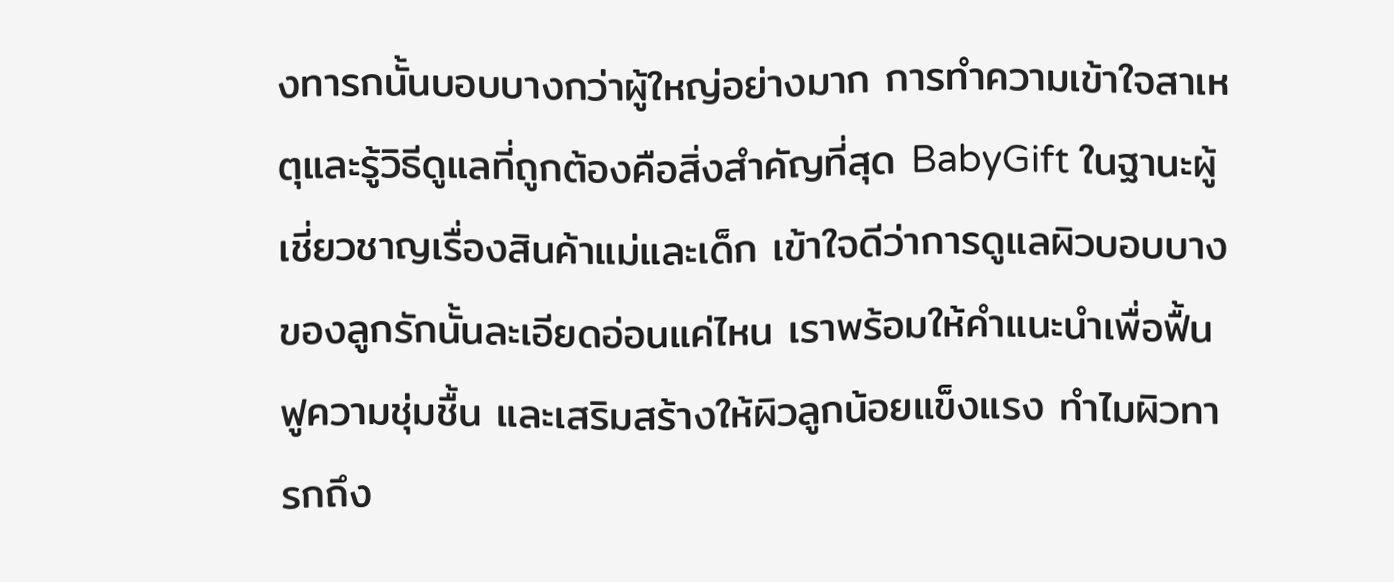งทารกนั้นบอบบางกว่าผู้ใหญ่อย่างมาก การทำความเข้าใจสาเหตุและรู้วิธีดูแลที่ถูกต้องคือสิ่งสำคัญที่สุด BabyGift ในฐานะผู้เชี่ยวชาญเรื่องสินค้าแม่และเด็ก เข้าใจดีว่าการดูแลผิวบอบบางของลูกรักนั้นละเอียดอ่อนแค่ไหน เราพร้อมให้คำแนะนำเพื่อฟื้นฟูความชุ่มชื้น และเสริมสร้างให้ผิวลูกน้อยแข็งแรง ทำไมผิวทารกถึง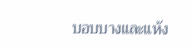บอบบางและแห้ง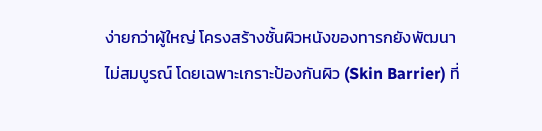ง่ายกว่าผู้ใหญ่ โครงสร้างชั้นผิวหนังของทารกยังพัฒนาไม่สมบูรณ์ โดยเฉพาะเกราะป้องกันผิว (Skin Barrier) ที่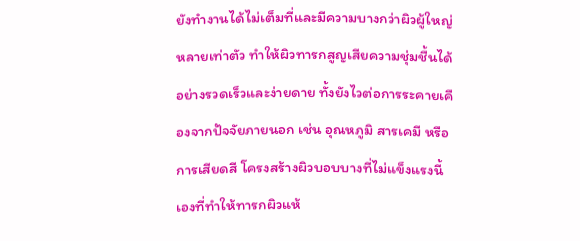ยังทำงานได้ไม่เต็มที่และมีความบางกว่าผิวผู้ใหญ่หลายเท่าตัว ทำให้ผิวทารกสูญเสียความชุ่มชื้นได้อย่างรวดเร็วและง่ายดาย ทั้งยังไวต่อการระคายเคืองจากปัจจัยภายนอก เช่น อุณหภูมิ สารเคมี หรือการเสียดสี โครงสร้างผิวบอบบางที่ไม่แข็งแรงนี้เองที่ทำให้ทารกผิวแห้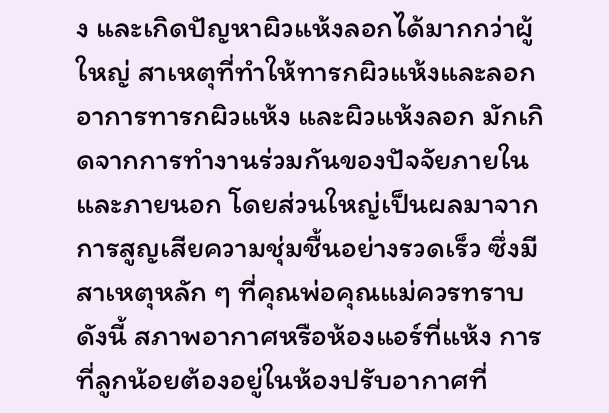ง และเกิดปัญหาผิวแห้งลอกได้มากกว่าผู้ใหญ่ สาเหตุที่ทำให้ทารกผิวแห้งและลอก อาการทารกผิวแห้ง และผิวแห้งลอก มักเกิดจากการทำงานร่วมกันของปัจจัยภายในและภายนอก โดยส่วนใหญ่เป็นผลมาจากการสูญเสียความชุ่มชื้นอย่างรวดเร็ว ซึ่งมีสาเหตุหลัก ๆ ที่คุณพ่อคุณแม่ควรทราบดังนี้ สภาพอากาศหรือห้องแอร์ที่แห้ง การที่ลูกน้อยต้องอยู่ในห้องปรับอากาศที่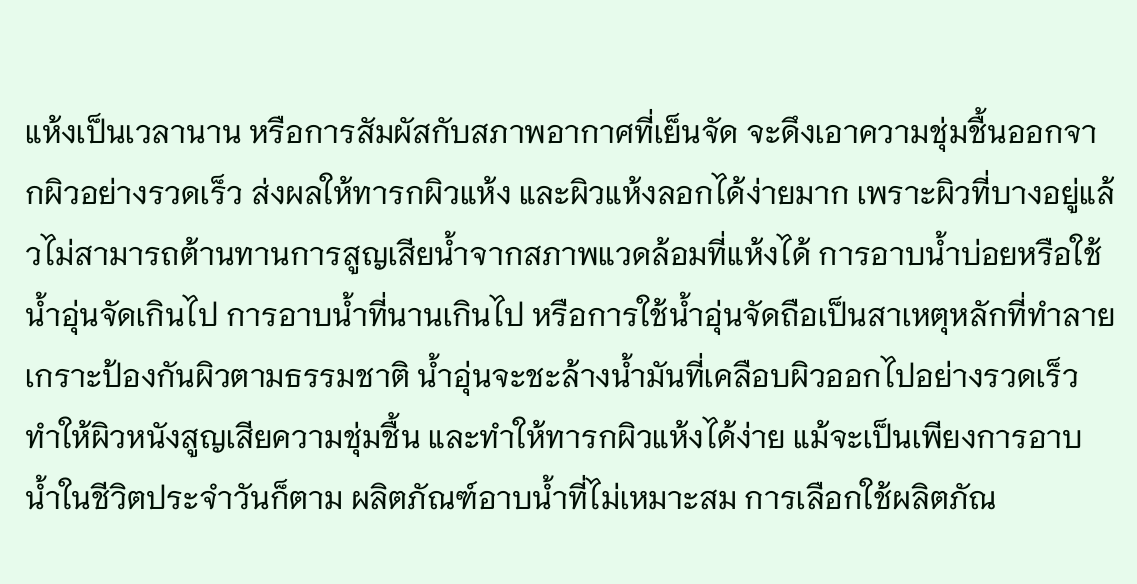แห้งเป็นเวลานาน หรือการสัมผัสกับสภาพอากาศที่เย็นจัด จะดึงเอาความชุ่มชื้นออกจากผิวอย่างรวดเร็ว ส่งผลให้ทารกผิวแห้ง และผิวแห้งลอกได้ง่ายมาก เพราะผิวที่บางอยู่แล้วไม่สามารถต้านทานการสูญเสียน้ำจากสภาพแวดล้อมที่แห้งได้ การอาบน้ำบ่อยหรือใช้น้ำอุ่นจัดเกินไป การอาบน้ำที่นานเกินไป หรือการใช้น้ำอุ่นจัดถือเป็นสาเหตุหลักที่ทำลายเกราะป้องกันผิวตามธรรมชาติ น้ำอุ่นจะชะล้างน้ำมันที่เคลือบผิวออกไปอย่างรวดเร็ว ทำให้ผิวหนังสูญเสียความชุ่มชื้น และทำให้ทารกผิวแห้งได้ง่าย แม้จะเป็นเพียงการอาบน้ำในชีวิตประจำวันก็ตาม ผลิตภัณฑ์อาบน้ำที่ไม่เหมาะสม การเลือกใช้ผลิตภัณ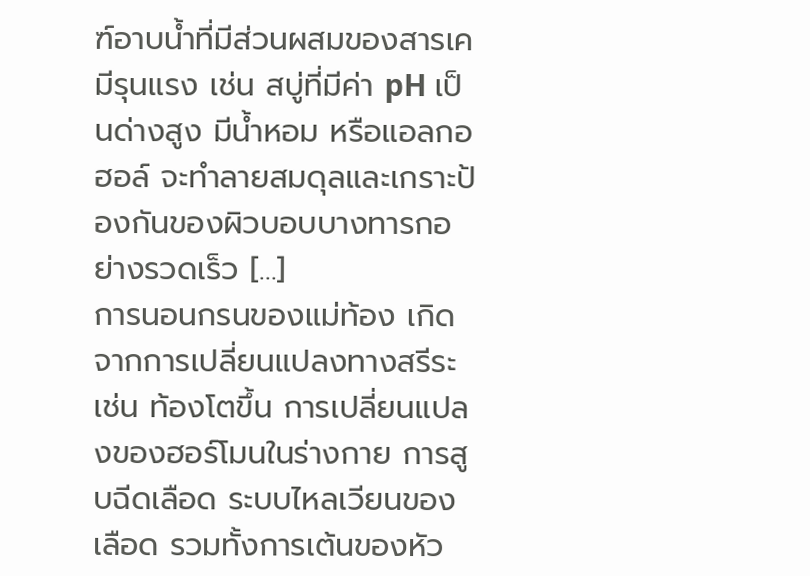ฑ์อาบน้ำที่มีส่วนผสมของสารเคมีรุนแรง เช่น สบู่ที่มีค่า pH เป็นด่างสูง มีน้ำหอม หรือแอลกอฮอล์ จะทำลายสมดุลและเกราะป้องกันของผิวบอบบางทารกอย่างรวดเร็ว […]
การนอนกรนของแม่ท้อง เกิดจากการเปลี่ยนแปลงทางสรีระ เช่น ท้องโตขึ้น การเปลี่ยนแปลงของฮอร์โมนในร่างกาย การสูบฉีดเลือด ระบบไหลเวียนของเลือด รวมทั้งการเต้นของหัว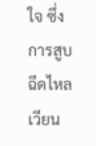ใจ ซึ่งการสูบฉีดไหลเวียน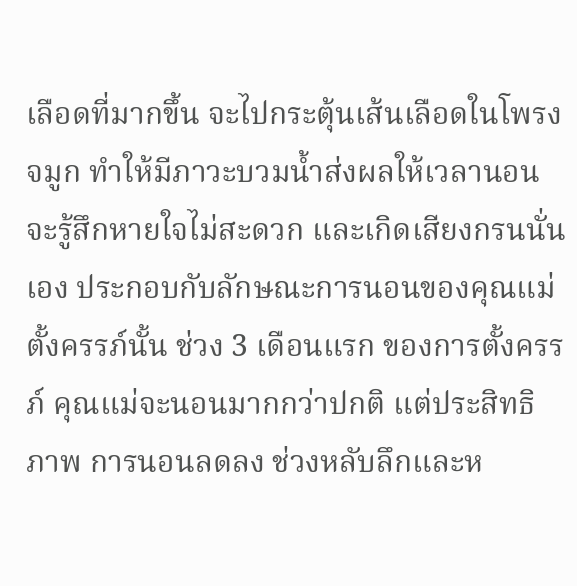เลือดที่มากขึ้น จะไปกระตุ้นเส้นเลือดในโพรงจมูก ทำให้มีภาวะบวมน้ำส่งผลให้เวลานอน จะรู้สึกหายใจไม่สะดวก และเกิดเสียงกรนนั่นเอง ประกอบกับลักษณะการนอนของคุณแม่ตั้งครรภ์นั้น ช่วง 3 เดือนแรก ของการตั้งครรภ์ คุณแม่จะนอนมากกว่าปกติ แต่ประสิทธิภาพ การนอนลดลง ช่วงหลับลึกและห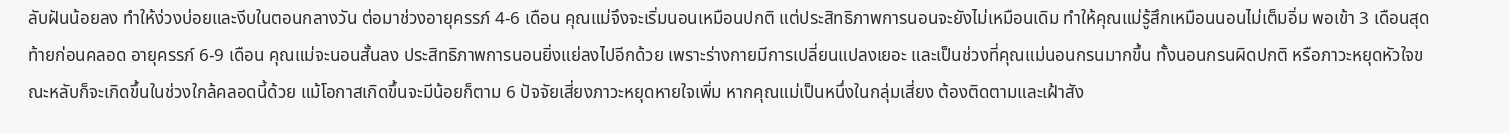ลับฝันน้อยลง ทำให้ง่วงบ่อยและงีบในตอนกลางวัน ต่อมาช่วงอายุครรภ์ 4-6 เดือน คุณแม่จึงจะเริ่มนอนเหมือนปกติ แต่ประสิทธิภาพการนอนจะยังไม่เหมือนเดิม ทำให้คุณแม่รู้สึกเหมือนนอนไม่เต็มอิ่ม พอเข้า 3 เดือนสุดท้ายก่อนคลอด อายุครรภ์ 6-9 เดือน คุณแม่จะนอนสั้นลง ประสิทธิภาพการนอนยิ่งแย่ลงไปอีกด้วย เพราะร่างกายมีการเปลี่ยนแปลงเยอะ และเป็นช่วงที่คุณแม่นอนกรนมากขึ้น ทั้งนอนกรนผิดปกติ หรือภาวะหยุดหัวใจขณะหลับก็จะเกิดขึ้นในช่วงใกล้คลอดนี้ด้วย แม้โอกาสเกิดขึ้นจะมีน้อยก็ตาม 6 ปัจจัยเสี่ยงภาวะหยุดหายใจเพิ่ม หากคุณแม่เป็นหนึ่งในกลุ่มเสี่ยง ต้องติดตามและเฝ้าสัง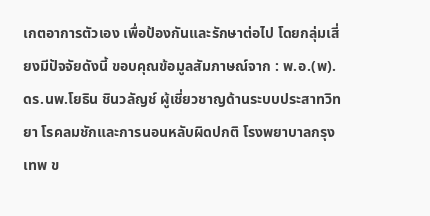เกตอาการตัวเอง เพื่อป้องกันและรักษาต่อไป โดยกลุ่มเสี่ยงมีปัจจัยดังนี้ ขอบคุณข้อมูลสัมภาษณ์จาก : พ.อ.(พ).ดร.นพ.โยธิน ชินวลัญช์ ผู้เชี่ยวชาญด้านระบบประสาทวิทยา โรคลมชักและการนอนหลับผิดปกติ โรงพยาบาลกรุงเทพ ข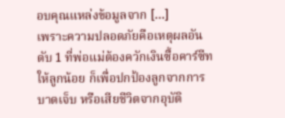อบคุณแหล่งข้อมูลจาก […]
เพราะความปลอดภัยคือเหตุผลอันดับ 1 ที่พ่อแม่ต้องควักเงินซื้อคาร์ซีทให้ลูกน้อย ก็เพื่อปกป้องลูกจากการบาดเจ็บ หรือเสียชีวิตจากอุบัติ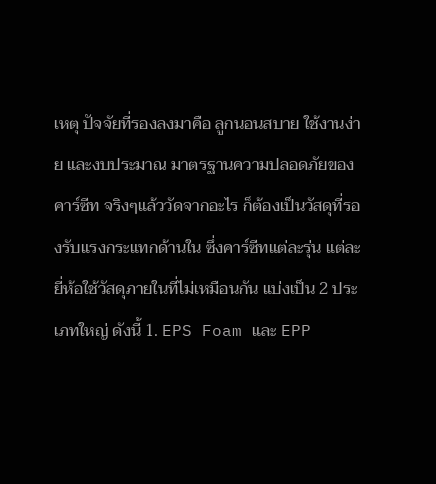เหตุ ปัจจัยที่รองลงมาคือ ลูกนอนสบาย ใช้งานง่าย และงบประมาณ มาตรฐานความปลอดภัยของคาร์ซีท จริงๆแล้ววัดจากอะไร ก็ต้องเป็นวัสดุที่รองรับแรงกระแทกด้านใน ซึ่งคาร์ซีทแต่ละรุ่น แต่ละยี่ห้อใช้วัสดุภายในที่ไม่เหมือนกัน แบ่งเป็น 2 ประเภทใหญ่ ดังนี้ 1. EPS Foam และ EPP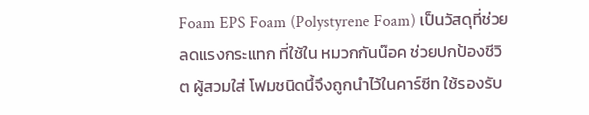Foam EPS Foam (Polystyrene Foam) เป็นวัสดุที่ช่วยลดแรงกระแทก ที่ใช้ใน หมวกกันน๊อค ช่วยปกป้องชีวิต ผู้สวมใส่ โฟมชนิดนึ้จึงถูกนำไว้ในคาร์ซีท ใช้รองรับ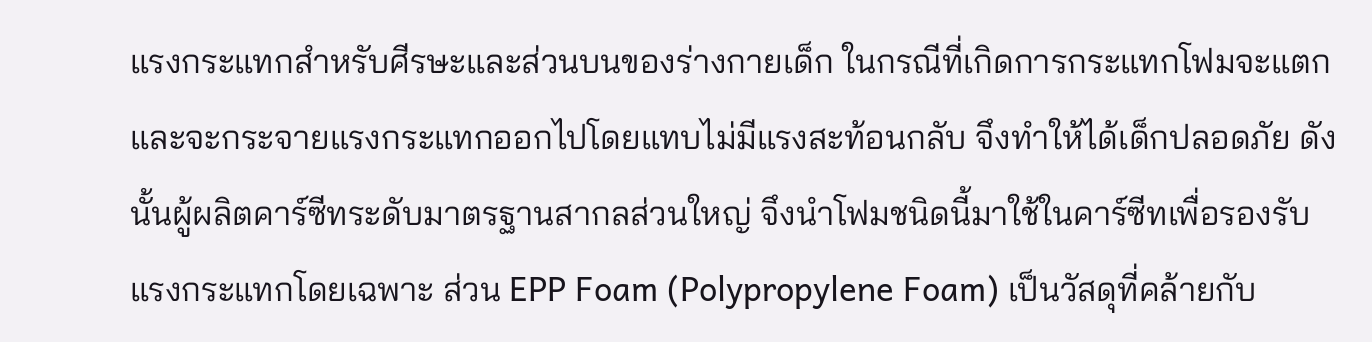แรงกระแทกสำหรับศีรษะและส่วนบนของร่างกายเด็ก ในกรณีที่เกิดการกระแทกโฟมจะแตกและจะกระจายแรงกระแทกออกไปโดยแทบไม่มีแรงสะท้อนกลับ จึงทำให้ได้เด็กปลอดภัย ดังนั้นผู้ผลิตคาร์ซีทระดับมาตรฐานสากลส่วนใหญ่ จึงนำโฟมชนิดนี้มาใช้ในคาร์ซีทเพื่อรองรับแรงกระแทกโดยเฉพาะ ส่วน EPP Foam (Polypropylene Foam) เป็นวัสดุที่คล้ายกับ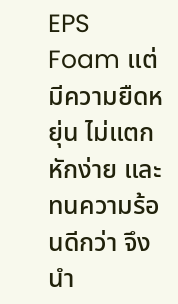EPS Foam แต่มีความยืดหยุ่น ไม่แตกหักง่าย และทนความร้อนดีกว่า จึงนำ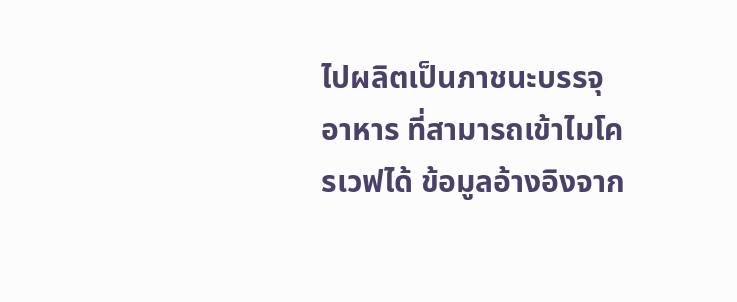ไปผลิตเป็นภาชนะบรรจุอาหาร ที่สามารถเข้าไมโครเวฟได้ ข้อมูลอ้างอิงจาก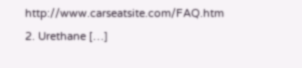http://www.carseatsite.com/FAQ.htm 2. Urethane […]